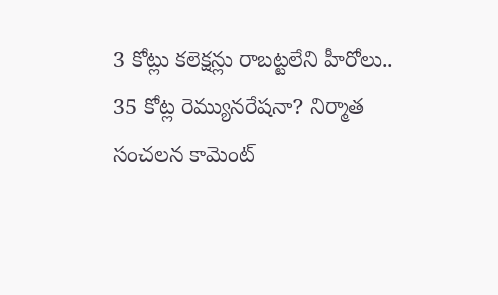3 కోట్లు కలెక్షన్లు రాబట్టలేని హీరోలు.. 35 కోట్ల రెమ్యునరేషనా? నిర్మాత సంచలన కామెంట్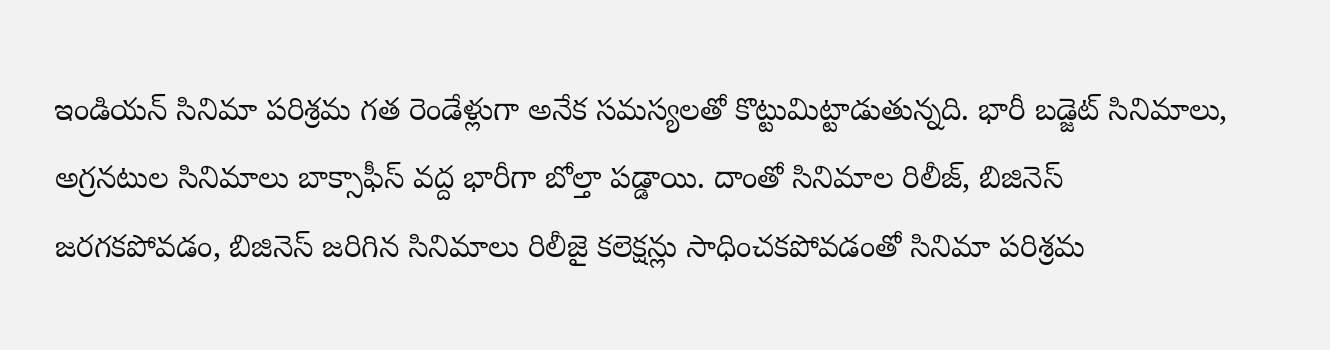ఇండియన్ సినిమా పరిశ్రమ గత రెండేళ్లుగా అనేక సమస్యలతో కొట్టుమిట్టాడుతున్నది. భారీ బడ్జెట్ సినిమాలు, అగ్రనటుల సినిమాలు బాక్సాఫీస్ వద్ద భారీగా బోల్తా పడ్డాయి. దాంతో సినిమాల రిలీజ్, బిజినెస్ జరగకపోవడం, బిజినెస్ జరిగిన సినిమాలు రిలీజై కలెక్షన్లు సాధించకపోవడంతో సినిమా పరిశ్రమ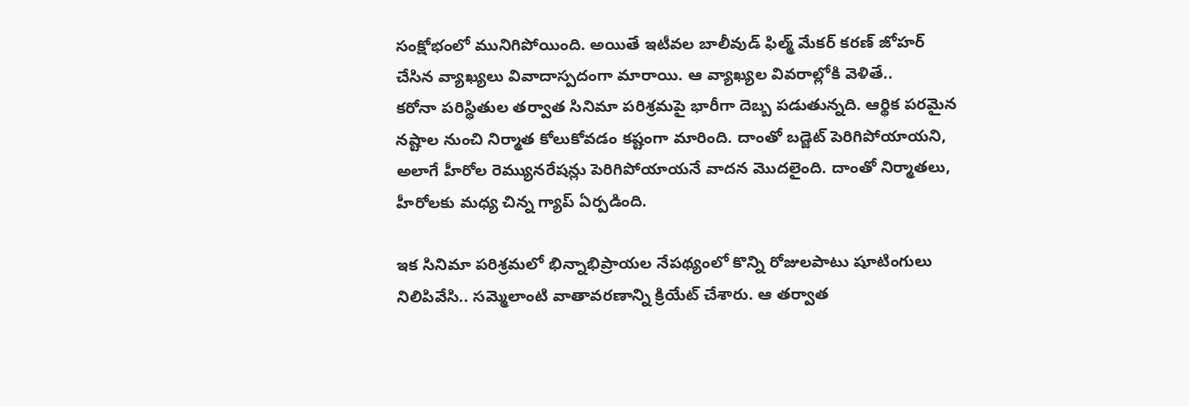సంక్షోభంలో మునిగిపోయింది. అయితే ఇటీవల బాలీవుడ్ ఫిల్మ్ మేకర్ కరణ్ జోహర్ చేసిన వ్యాఖ్యలు వివాదాస్పదంగా మారాయి. ఆ వ్యాఖ్యల వివరాల్లోకి వెళితే..
కరోనా పరిస్థితుల తర్వాత సినిమా పరిశ్రమపై భారీగా దెబ్బ పడుతున్నది. ఆర్థిక పరమైన నష్టాల నుంచి నిర్మాత కోలుకోవడం కష్టంగా మారింది. దాంతో బడ్జెట్ పెరిగిపోయాయని, అలాగే హీరోల రెమ్యునరేషన్లు పెరిగిపోయాయనే వాదన మొదలైంది. దాంతో నిర్మాతలు, హీరోలకు మధ్య చిన్న గ్యాప్ ఏర్పడింది.

ఇక సినిమా పరిశ్రమలో భిన్నాభిప్రాయల నేపథ్యంలో కొన్ని రోజులపాటు షూటింగులు నిలిపివేసి.. సమ్మెలాంటి వాతావరణాన్ని క్రియేట్ చేశారు. ఆ తర్వాత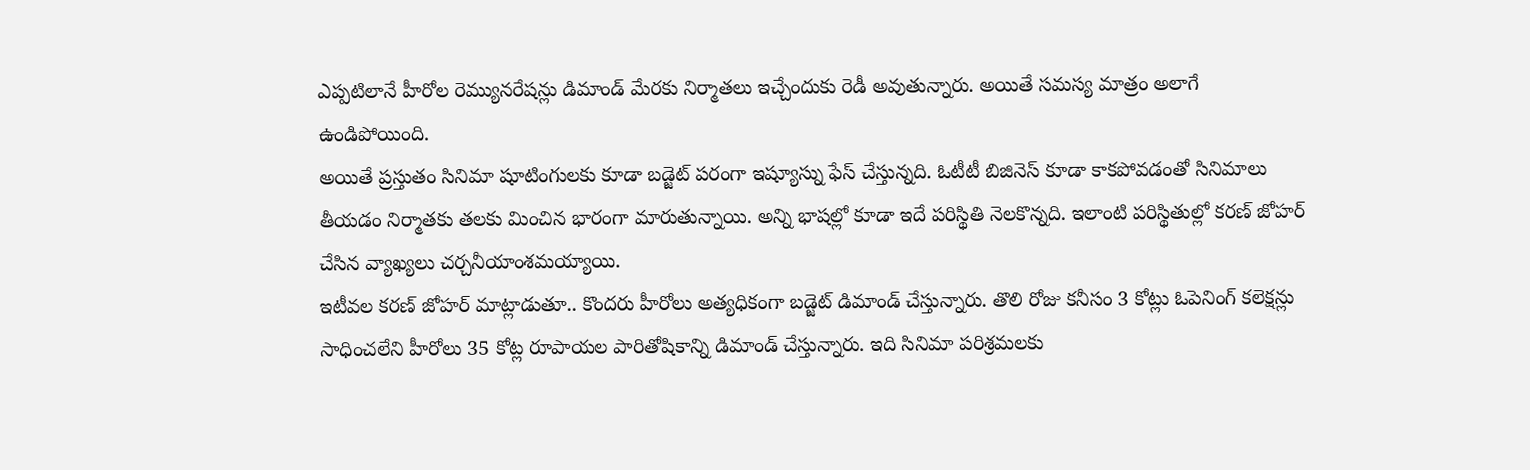ఎప్పటిలానే హీరోల రెమ్యునరేషన్లు డిమాండ్ మేరకు నిర్మాతలు ఇచ్చేందుకు రెడీ అవుతున్నారు. అయితే సమస్య మాత్రం అలాగే ఉండిపోయింది.
అయితే ప్రస్తుతం సినిమా షూటింగులకు కూడా బడ్జెట్ పరంగా ఇష్యూస్ను ఫేస్ చేస్తున్నది. ఓటీటీ బిజినెస్ కూడా కాకపోవడంతో సినిమాలు తీయడం నిర్మాతకు తలకు మించిన భారంగా మారుతున్నాయి. అన్ని భాషల్లో కూడా ఇదే పరిస్థితి నెలకొన్నది. ఇలాంటి పరిస్థితుల్లో కరణ్ జోహర్ చేసిన వ్యాఖ్యలు చర్చనీయాంశమయ్యాయి.
ఇటీవల కరణ్ జోహర్ మాట్లాడుతూ.. కొందరు హీరోలు అత్యధికంగా బడ్జెట్ డిమాండ్ చేస్తున్నారు. తొలి రోజు కనీసం 3 కోట్లు ఓపెనింగ్ కలెక్షన్లు సాధించలేని హీరోలు 35 కోట్ల రూపాయల పారితోషికాన్ని డిమాండ్ చేస్తున్నారు. ఇది సినిమా పరిశ్రమలకు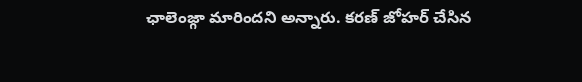ఛాలెంజ్గా మారిందని అన్నారు. కరణ్ జోహర్ చేసిన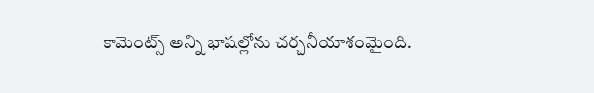కామెంట్స్ అన్ని భాషల్లోను చర్చనీయాశంమైంది.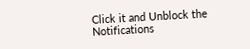Click it and Unblock the Notifications